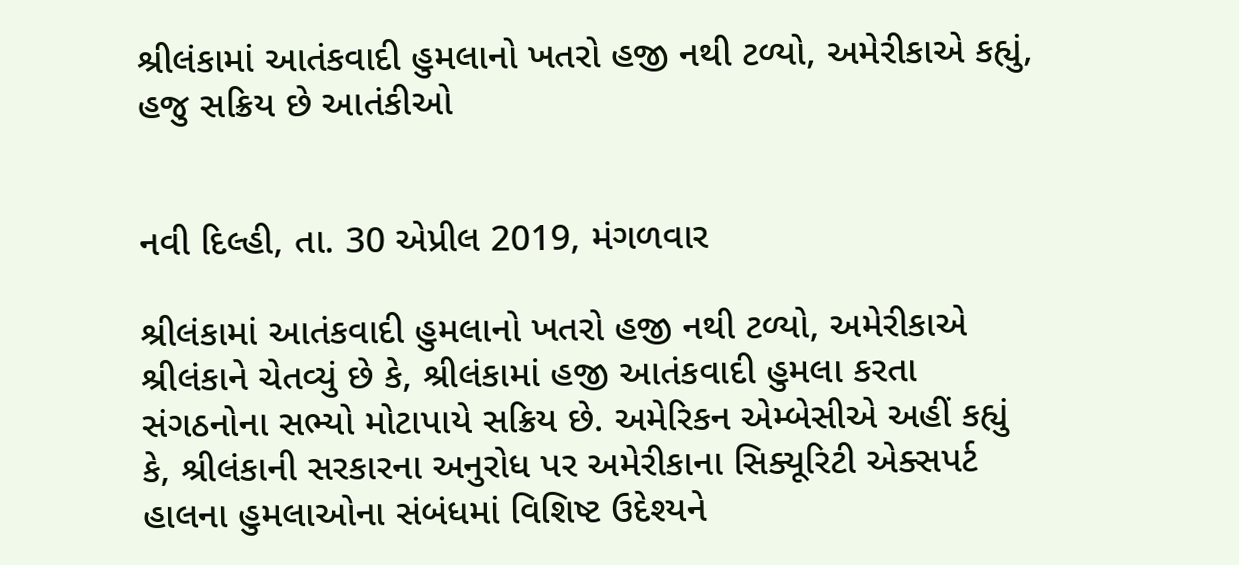શ્રીલંકામાં આતંકવાદી હુમલાનો ખતરો હજી નથી ટળ્યો, અમેરીકાએ કહ્યું, હજુ સક્રિય છે આતંકીઓ


નવી દિલ્હી, તા. 30 એપ્રીલ 2019, મંગળવાર

શ્રીલંકામાં આતંકવાદી હુમલાનો ખતરો હજી નથી ટળ્યો, અમેરીકાએ શ્રીલંકાને ચેતવ્યું છે કે, શ્રીલંકામાં હજી આતંકવાદી હુમલા કરતા સંગઠનોના સભ્યો મોટાપાયે સક્રિય છે. અમેરિકન એમ્બેસીએ અહીં કહ્યું કે, શ્રીલંકાની સરકારના અનુરોધ પર અમેરીકાના સિક્યૂરિટી એક્સપર્ટ હાલના હુમલાઓના સંબંધમાં વિશિષ્ટ ઉદેશ્યને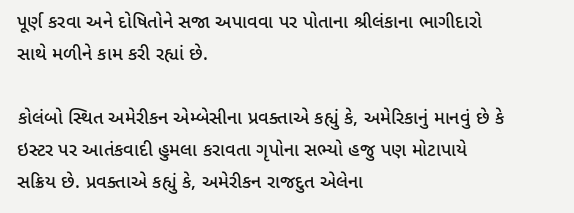પૂર્ણ કરવા અને દોષિતોને સજા અપાવવા પર પોતાના શ્રીલંકાના ભાગીદારો સાથે મળીને કામ કરી રહ્યાં છે.

કોલંબો સ્થિત અમેરીકન એમ્બેસીના પ્રવક્તાએ કહ્યું કે, અમેરિકાનું માનવું છે કે ઇસ્ટર પર આતંકવાદી હુમલા કરાવતા ગૃપોના સભ્યો હજુ પણ મોટાપાયે સક્રિય છે. પ્રવક્તાએ કહ્યું કે, અમેરીકન રાજદુત એલેના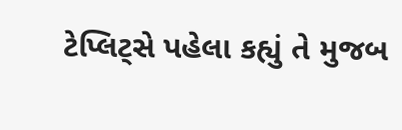ટેપ્લિટ્સે પહેલા કહ્યું તે મુજબ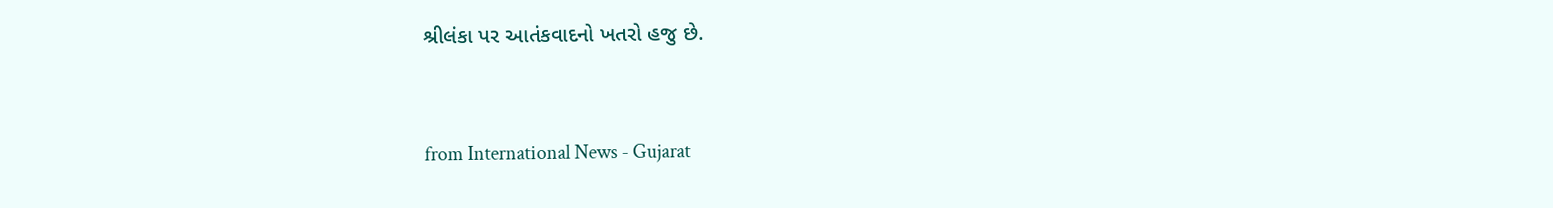શ્રીલંકા પર આતંકવાદનો ખતરો હજુ છે.


from International News - Gujarat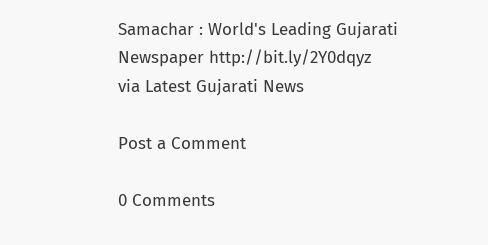Samachar : World's Leading Gujarati Newspaper http://bit.ly/2Y0dqyz
via Latest Gujarati News

Post a Comment

0 Comments